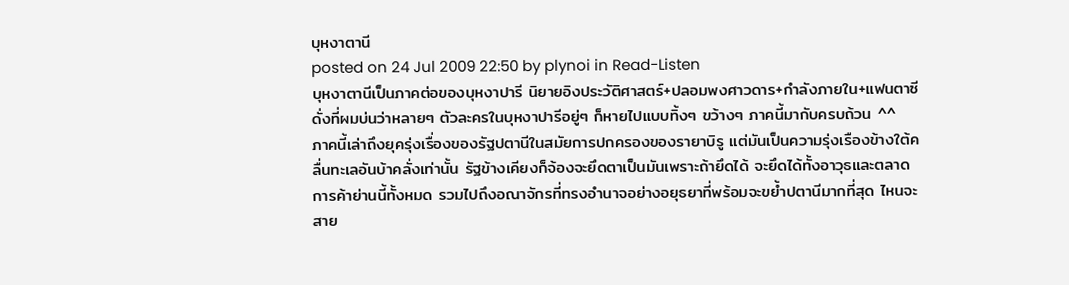บุหงาตานี
posted on 24 Jul 2009 22:50 by plynoi in Read-Listen
บุหงาตานีเป็นภาคต่อของบุหงาปารี นิยายอิงประวัติศาสตร์+ปลอมพงศาวดาร+กำลังภายใน+แฟนตาซี ดั่งที่ผมบ่นว่าหลายๆ ตัวละครในบุหงาปารีอยู่ๆ ก็หายไปแบบทิ้งๆ ขว้างๆ ภาคนี้มากับครบถ้วน ^^
ภาคนี้เล่าถึงยุครุ่งเรื่องของรัฐปตานีในสมัยการปกครองของรายาบิรู แต่มันเป็นความรุ่งเรืองข้างใต้คลื่นทะเลอันบ้าคลั่งเท่านั้น รัฐข้างเคียงก็จ้องจะยึดตาเป็นมันเพราะถ้ายึดได้ จะยึดได้ทั้งอาวุธและตลาดการค้าย่านนี้ทั้งหมด รวมไปถึงอณาจักรที่ทรงอำนาจอย่างอยุธยาที่พร้อมจะขย้ำปตานีมากที่สุด ไหนจะสาย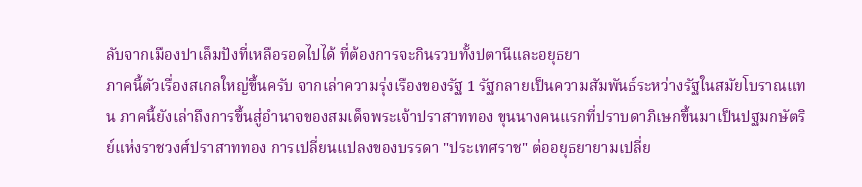ลับจากเมืองปาเล็มปังที่เหลือรอดไปได้ ที่ต้องการจะกินรวบทั้งปตานีและอยุธยา
ภาคนี้ตัวเรื่องสเกลใหญ่ขึ้นครับ จากเล่าความรุ่งเรืองของรัฐ 1 รัฐกลายเป็นความสัมพันธ์ระหว่างรัฐในสมัยโบราณแทน ภาคนี้ยังเล่าถึงการขึ้นสู่อำนาจของสมเด็จพระเจ้าปราสาททอง ขุนนางคนแรกที่ปราบดาภิเษกขึ้นมาเป็นปฐมกษัตริย์แห่งราชวงศ์ปราสาททอง การเปลี่ยนแปลงของบรรดา "ประเทศราช" ต่ออยุธยายามเปลี่ย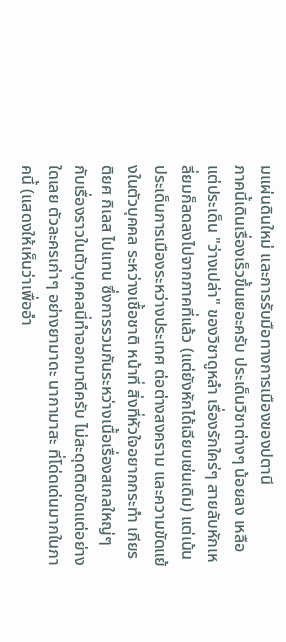มแผ่นดินใหม่ และการรับมือทางการเมืองของปตานี
ภาคนี้เดินเรื่องเร็วขึ้นเยอะครับ ประเด็นวิชาต่างๆ น้อยลง เหลือแต่ประเด็น "ว่างเปล่า" ของวิชาดูหลำ เรื่องรักใคร่ๆ สายลับหักเหลี่ยมก็ลดลงไปจากภาคที่แล้ว (แต่ยังหักได้เฉียบเช่นเดิม) แต่เน้นประเด็นการเมืองระหว่างประเทศ ต่อต่างสงคราม และความขัดแย้งในตัวบุคคล ระหว่างเชื้อชาติ หน้าที่ สิ่งที่หัวใจอยากกระทำ เกียรติยศ กิเลส ไปแทน ซึ่งการรวมกันระหว่างเนื้อเรื่องสเกลใหญ่ๆ กับเรื่องราวในตัวบุคคลนี่ทำออกมาดีครับ ไม่สะดุดติดขัดแต่อย่างใดเลย ตัวละครเก่าๆ อย่างยามาดะ นากามาสะ ที่โด่ดเด่นมากในภาคนี้ (แสดงให้เห็นว่าเพื่ออำ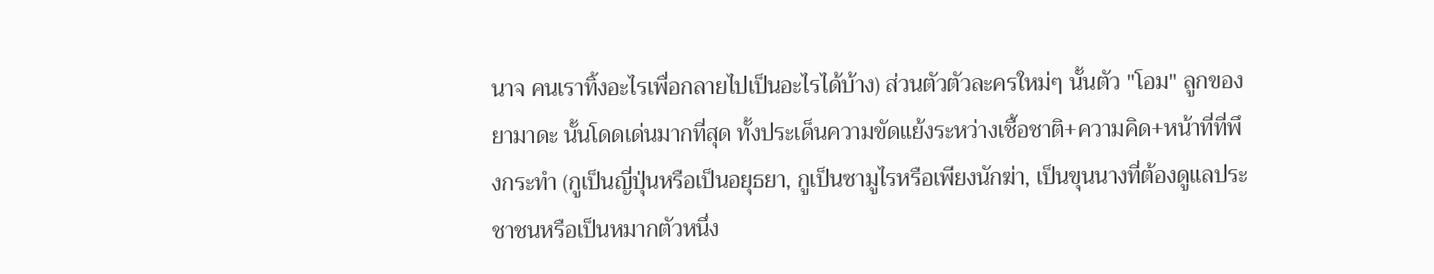นาจ คนเราทิ้งอะไรเพื่อกลายไปเป็นอะไรได้บ้าง) ส่วนตัวตัวละครใหม่ๆ นั้นตัว "โอม" ลูกของยามาดะ นั้นโดดเด่นมากที่สุด ทั้งประเด็นความขัดแย้งระหว่างเชื้อชาติ+ความคิด+หน้าที่ที่พึงกระทำ (กูเป็นญี่ปุ่นหรือเป็นอยุธยา, กูเป็นซามูไรหรือเพียงนักฆ่า, เป็นขุนนางที่ต้องดูแลประชาชนหรือเป็นหมากตัวหนึ่ง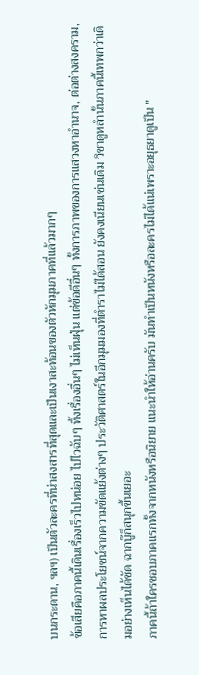บนกระดาน, ฯลฯ) เป็นตัวละครที่น่าสงสารที่สุดและเป็นเงาสะท้อนของตัวหักมุมภาคที่แล้วมากๆ
ข้อเสียคือภาคนี้เดินเรื่องเร็วไปหน่อย ไปไวฉับๆ ทิ้งเรื่องอื่นๆ ไม่เห็นฝุ่น แต่ข้อดีอื่นๆ ทั้งการภาพของการแสวงหาอำนาจ, ต่อต่างสงคราม, การหาผลประโยชน์จากความขัดแย้งต่างๆ ประวัติศาสตร์ในอีกมุมมองที่ตำราไม่ได้สอน ยังคงเนียนเช่นเดิม วิชาดูหลำนั้นภาคนี้เทพกว่าเดิมอย่างเห็นได้ชัด ฉากบู๊ก็สนุกขึ้นเยอะ
ภาคนี้ถ้าใครชอบภาคแรกทั้งจากหนังหรือนิยาย แนะนำให้อ่านครับ มันทำเป็นหนังหรือละครไม่ได้แน่เพราะอยุธยาดูเป็น "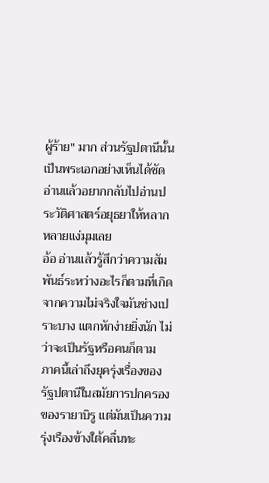ผู้ร้าย" มาก ส่วนรัฐปตานีนั้นเป็นพระเอกอย่างเห็นได้ชัด อ่านแล้วอยากกลับไปอ่านประวัติศาสตร์อยุธยาให้หลากหลายแง่มุมเลย
อ้อ อ่านแล้วรู้สึกว่าความสัมพันธ์ระหว่างอะไรก็ตามที่เกิดจากความไม่จริงใจมันช่างเปราะบาง แตกหักง่ายยิ่งนัก ไม่ว่าจะเป็นรัฐหรือคนก็ตาม
ภาคนี้เล่าถึงยุครุ่งเรื่องของรัฐปตานีในสมัยการปกครองของรายาบิรู แต่มันเป็นความรุ่งเรืองข้างใต้คลื่นทะ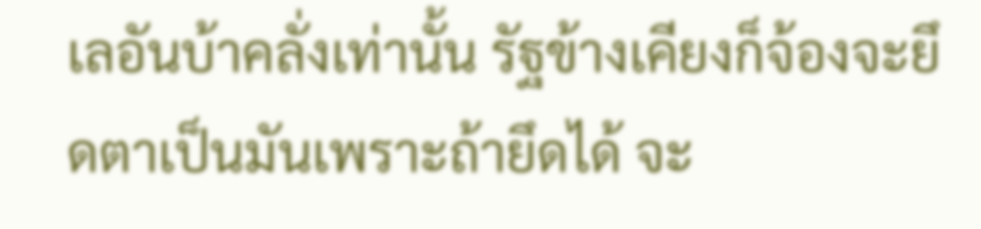เลอันบ้าคลั่งเท่านั้น รัฐข้างเคียงก็จ้องจะยึดตาเป็นมันเพราะถ้ายึดได้ จะ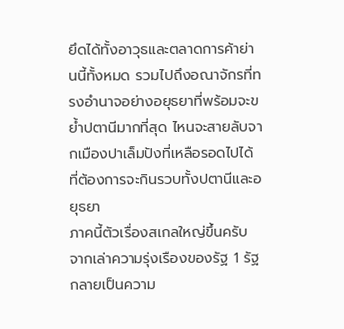ยึดได้ทั้งอาวุธและตลาดการค้าย่านนี้ทั้งหมด รวมไปถึงอณาจักรที่ทรงอำนาจอย่างอยุธยาที่พร้อมจะขย้ำปตานีมากที่สุด ไหนจะสายลับจากเมืองปาเล็มปังที่เหลือรอดไปได้ ที่ต้องการจะกินรวบทั้งปตานีและอยุธยา
ภาคนี้ตัวเรื่องสเกลใหญ่ขึ้นครับ จากเล่าความรุ่งเรืองของรัฐ 1 รัฐกลายเป็นความ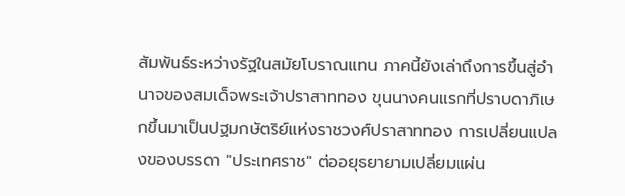สัมพันธ์ระหว่างรัฐในสมัยโบราณแทน ภาคนี้ยังเล่าถึงการขึ้นสู่อำนาจของสมเด็จพระเจ้าปราสาททอง ขุนนางคนแรกที่ปราบดาภิเษกขึ้นมาเป็นปฐมกษัตริย์แห่งราชวงศ์ปราสาททอง การเปลี่ยนแปลงของบรรดา "ประเทศราช" ต่ออยุธยายามเปลี่ยมแผ่น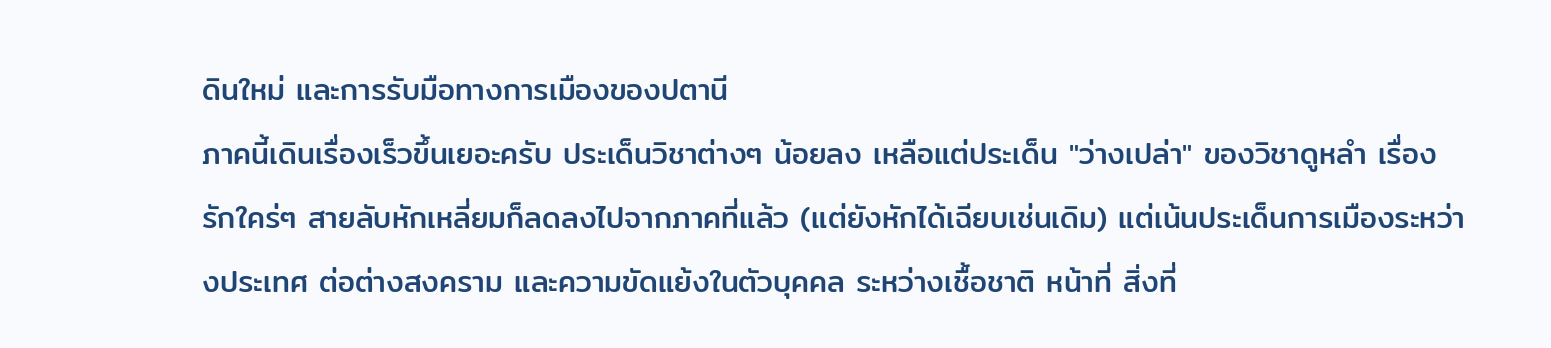ดินใหม่ และการรับมือทางการเมืองของปตานี
ภาคนี้เดินเรื่องเร็วขึ้นเยอะครับ ประเด็นวิชาต่างๆ น้อยลง เหลือแต่ประเด็น "ว่างเปล่า" ของวิชาดูหลำ เรื่องรักใคร่ๆ สายลับหักเหลี่ยมก็ลดลงไปจากภาคที่แล้ว (แต่ยังหักได้เฉียบเช่นเดิม) แต่เน้นประเด็นการเมืองระหว่างประเทศ ต่อต่างสงคราม และความขัดแย้งในตัวบุคคล ระหว่างเชื้อชาติ หน้าที่ สิ่งที่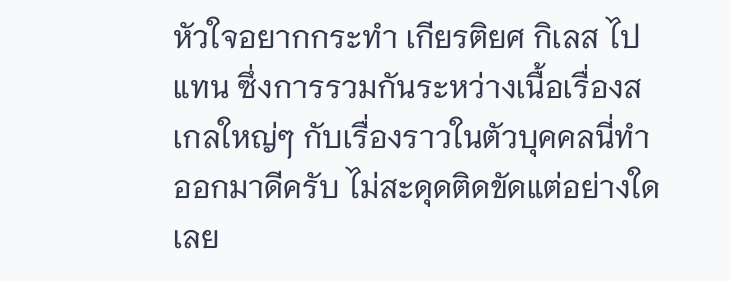หัวใจอยากกระทำ เกียรติยศ กิเลส ไปแทน ซึ่งการรวมกันระหว่างเนื้อเรื่องสเกลใหญ่ๆ กับเรื่องราวในตัวบุคคลนี่ทำออกมาดีครับ ไม่สะดุดติดขัดแต่อย่างใดเลย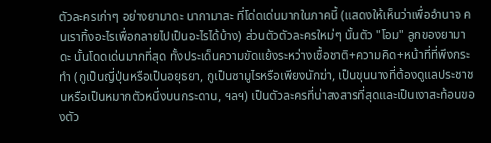ตัวละครเก่าๆ อย่างยามาดะ นากามาสะ ที่โด่ดเด่นมากในภาคนี้ (แสดงให้เห็นว่าเพื่ออำนาจ คนเราทิ้งอะไรเพื่อกลายไปเป็นอะไรได้บ้าง) ส่วนตัวตัวละครใหม่ๆ นั้นตัว "โอม" ลูกของยามาดะ นั้นโดดเด่นมากที่สุด ทั้งประเด็นความขัดแย้งระหว่างเชื้อชาติ+ความคิด+หน้าที่ที่พึงกระทำ (กูเป็นญี่ปุ่นหรือเป็นอยุธยา, กูเป็นซามูไรหรือเพียงนักฆ่า, เป็นขุนนางที่ต้องดูแลประชาชนหรือเป็นหมากตัวหนึ่งบนกระดาน, ฯลฯ) เป็นตัวละครที่น่าสงสารที่สุดและเป็นเงาสะท้อนของตัว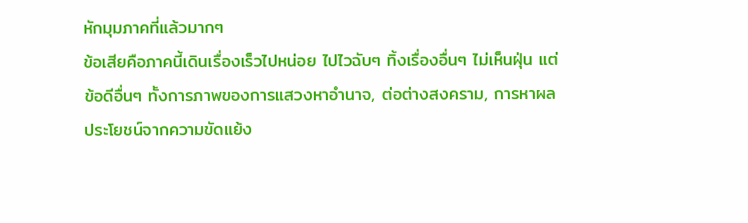หักมุมภาคที่แล้วมากๆ
ข้อเสียคือภาคนี้เดินเรื่องเร็วไปหน่อย ไปไวฉับๆ ทิ้งเรื่องอื่นๆ ไม่เห็นฝุ่น แต่ข้อดีอื่นๆ ทั้งการภาพของการแสวงหาอำนาจ, ต่อต่างสงคราม, การหาผลประโยชน์จากความขัดแย้ง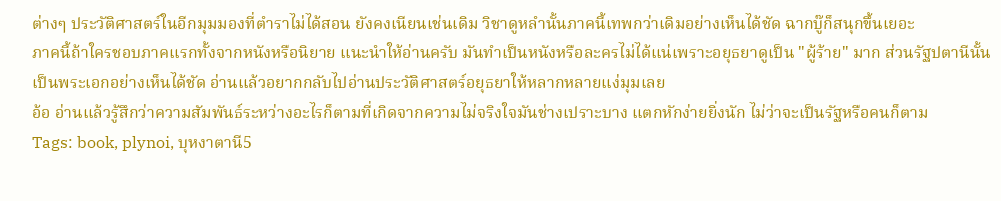ต่างๆ ประวัติศาสตร์ในอีกมุมมองที่ตำราไม่ได้สอน ยังคงเนียนเช่นเดิม วิชาดูหลำนั้นภาคนี้เทพกว่าเดิมอย่างเห็นได้ชัด ฉากบู๊ก็สนุกขึ้นเยอะ
ภาคนี้ถ้าใครชอบภาคแรกทั้งจากหนังหรือนิยาย แนะนำให้อ่านครับ มันทำเป็นหนังหรือละครไม่ได้แน่เพราะอยุธยาดูเป็น "ผู้ร้าย" มาก ส่วนรัฐปตานีนั้นเป็นพระเอกอย่างเห็นได้ชัด อ่านแล้วอยากกลับไปอ่านประวัติศาสตร์อยุธยาให้หลากหลายแง่มุมเลย
อ้อ อ่านแล้วรู้สึกว่าความสัมพันธ์ระหว่างอะไรก็ตามที่เกิดจากความไม่จริงใจมันช่างเปราะบาง แตกหักง่ายยิ่งนัก ไม่ว่าจะเป็นรัฐหรือคนก็ตาม
Tags: book, plynoi, บุหงาตานี5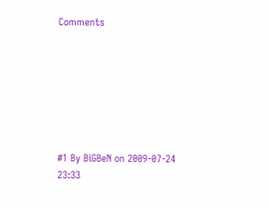Comments







#1 By BiGBeN on 2009-07-24 23:33